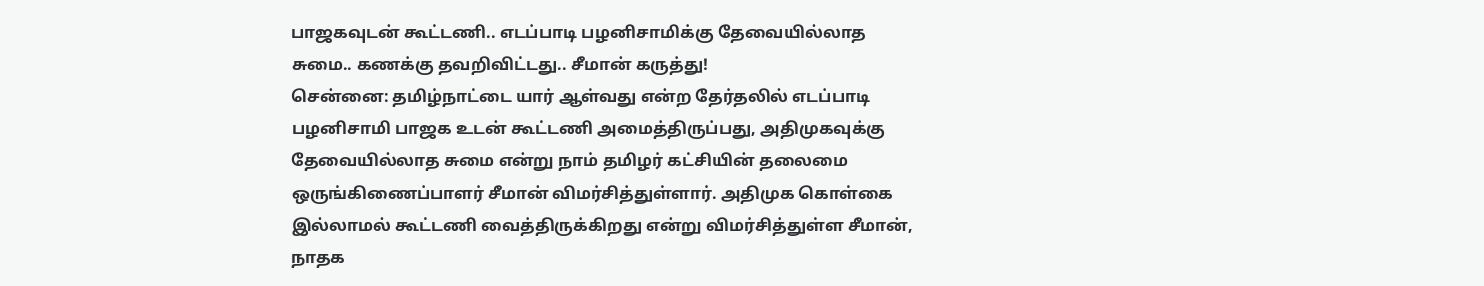பாஜகவுடன் கூட்டணி.. எடப்பாடி பழனிசாமிக்கு தேவையில்லாத சுமை.. கணக்கு தவறிவிட்டது.. சீமான் கருத்து!
சென்னை: தமிழ்நாட்டை யார் ஆள்வது என்ற தேர்தலில் எடப்பாடி பழனிசாமி பாஜக உடன் கூட்டணி அமைத்திருப்பது, அதிமுகவுக்கு தேவையில்லாத சுமை என்று நாம் தமிழர் கட்சியின் தலைமை ஒருங்கிணைப்பாளர் சீமான் விமர்சித்துள்ளார். அதிமுக கொள்கை இல்லாமல் கூட்டணி வைத்திருக்கிறது என்று விமர்சித்துள்ள சீமான், நாதக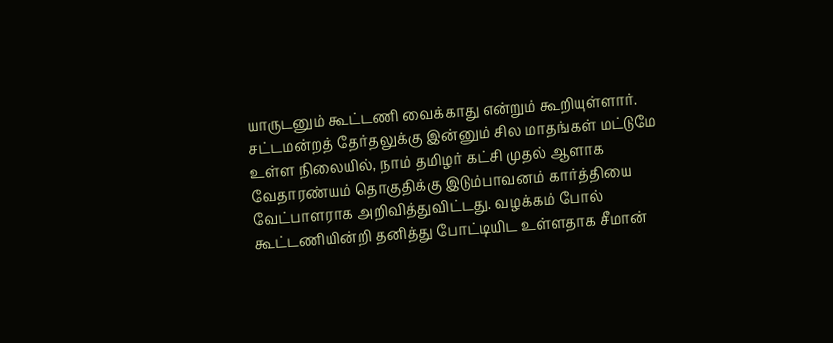யாருடனும் கூட்டணி வைக்காது என்றும் கூறியுள்ளார்.
சட்டமன்றத் தேர்தலுக்கு இன்னும் சில மாதங்கள் மட்டுமே உள்ள நிலையில், நாம் தமிழர் கட்சி முதல் ஆளாக வேதாரண்யம் தொகுதிக்கு இடும்பாவனம் கார்த்தியை வேட்பாளராக அறிவித்துவிட்டது. வழக்கம் போல் கூட்டணியின்றி தனித்து போட்டியிட உள்ளதாக சீமான்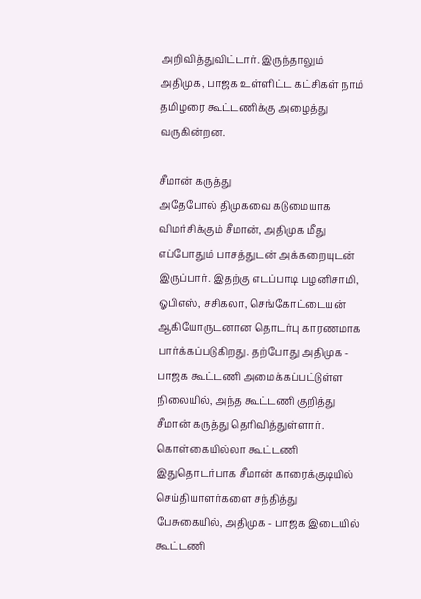அறிவித்துவிட்டார். இருந்தாலும் அதிமுக, பாஜக உள்ளிட்ட கட்சிகள் நாம் தமிழரை கூட்டணிக்கு அழைத்து வருகின்றன.

சீமான் கருத்து
அதேபோல் திமுகவை கடுமையாக விமர்சிக்கும் சீமான், அதிமுக மீது எப்போதும் பாசத்துடன் அக்கறையுடன் இருப்பார். இதற்கு எடப்பாடி பழனிசாமி, ஓபிஎஸ், சசிகலா, செங்கோட்டையன் ஆகியோருடனான தொடர்பு காரணமாக பார்க்கப்படுகிறது. தற்போது அதிமுக - பாஜக கூட்டணி அமைக்கப்பட்டுள்ள நிலையில், அந்த கூட்டணி குறித்து சீமான் கருத்து தெரிவித்துள்ளார்.
கொள்கையில்லா கூட்டணி
இதுதொடர்பாக சீமான் காரைக்குடியில் செய்தியாளர்களை சந்தித்து பேசுகையில், அதிமுக - பாஜக இடையில் கூட்டணி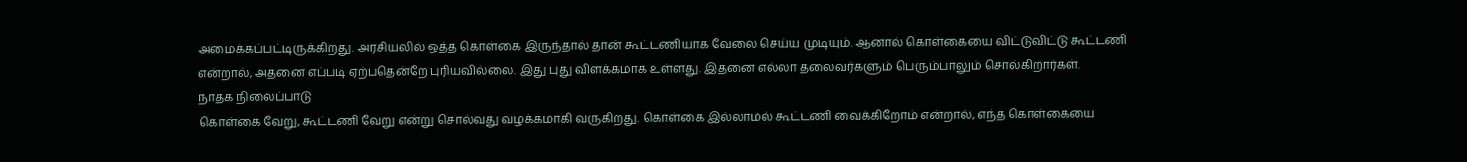அமைக்கப்பட்டிருக்கிறது. அரசியலில் ஒத்த கொள்கை இருந்தால் தான் கூட்டணியாக வேலை செய்ய முடியும். ஆனால் கொள்கையை விட்டுவிட்டு கூட்டணி என்றால், அதனை எப்படி ஏற்பதென்றே புரியவில்லை. இது புது விளக்கமாக உள்ளது. இதனை எல்லா தலைவர்களும் பெரும்பாலும் சொல்கிறார்கள்.
நாதக நிலைப்பாடு
கொள்கை வேறு, கூட்டணி வேறு என்று சொல்வது வழக்கமாகி வருகிறது. கொள்கை இல்லாமல் கூட்டணி வைக்கிறோம் என்றால், எந்த கொள்கையை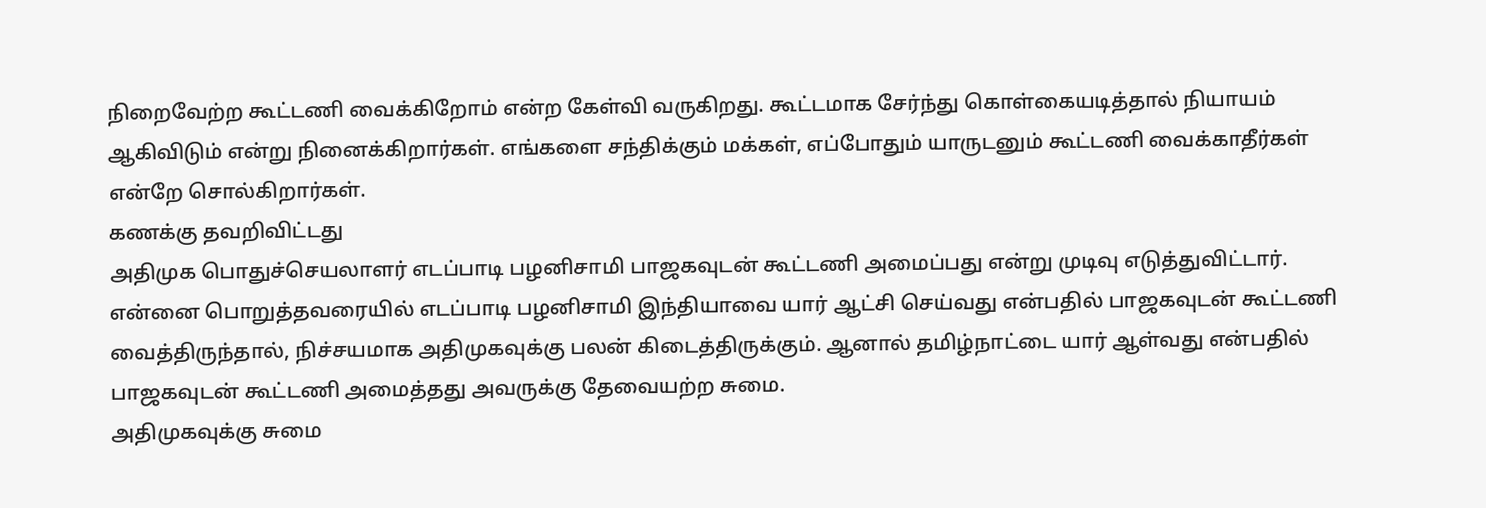நிறைவேற்ற கூட்டணி வைக்கிறோம் என்ற கேள்வி வருகிறது. கூட்டமாக சேர்ந்து கொள்கையடித்தால் நியாயம் ஆகிவிடும் என்று நினைக்கிறார்கள். எங்களை சந்திக்கும் மக்கள், எப்போதும் யாருடனும் கூட்டணி வைக்காதீர்கள் என்றே சொல்கிறார்கள்.
கணக்கு தவறிவிட்டது
அதிமுக பொதுச்செயலாளர் எடப்பாடி பழனிசாமி பாஜகவுடன் கூட்டணி அமைப்பது என்று முடிவு எடுத்துவிட்டார். என்னை பொறுத்தவரையில் எடப்பாடி பழனிசாமி இந்தியாவை யார் ஆட்சி செய்வது என்பதில் பாஜகவுடன் கூட்டணி வைத்திருந்தால், நிச்சயமாக அதிமுகவுக்கு பலன் கிடைத்திருக்கும். ஆனால் தமிழ்நாட்டை யார் ஆள்வது என்பதில் பாஜகவுடன் கூட்டணி அமைத்தது அவருக்கு தேவையற்ற சுமை.
அதிமுகவுக்கு சுமை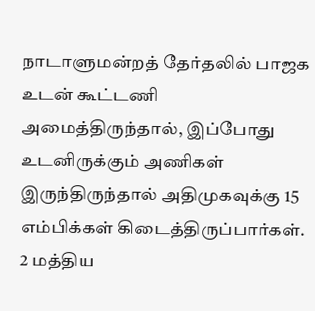நாடாளுமன்றத் தேர்தலில் பாஜக உடன் கூட்டணி அமைத்திருந்தால், இப்போது உடனிருக்கும் அணிகள் இருந்திருந்தால் அதிமுகவுக்கு 15 எம்பிக்கள் கிடைத்திருப்பார்கள். 2 மத்திய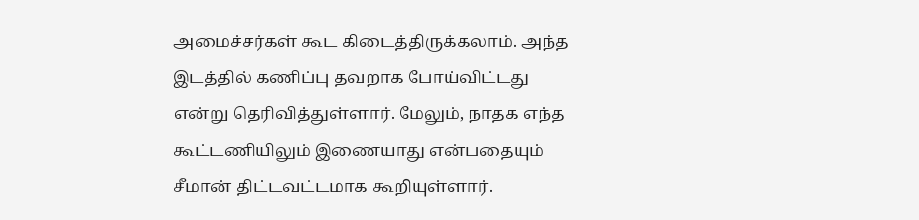அமைச்சர்கள் கூட கிடைத்திருக்கலாம். அந்த இடத்தில் கணிப்பு தவறாக போய்விட்டது என்று தெரிவித்துள்ளார். மேலும், நாதக எந்த கூட்டணியிலும் இணையாது என்பதையும் சீமான் திட்டவட்டமாக கூறியுள்ளார்.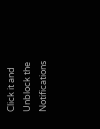Click it and Unblock the Notifications